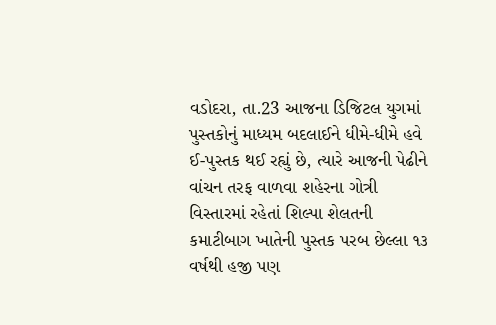વડોદરા, તા.23 આજના ડિજિટલ યુગમાં પુસ્તકોનું માધ્યમ બદલાઈને ધીમે-ધીમે હવે ઈ-પુસ્તક થઈ રહ્યું છે, ત્યારે આજની પેઢીને વાંચન તરફ વાળવા શહેરના ગોત્રી વિસ્તારમાં રહેતાં શિલ્પા શેલતની કમાટીબાગ ખાતેની પુસ્તક પરબ છેલ્લા ૧૩ વર્ષથી હજી પણ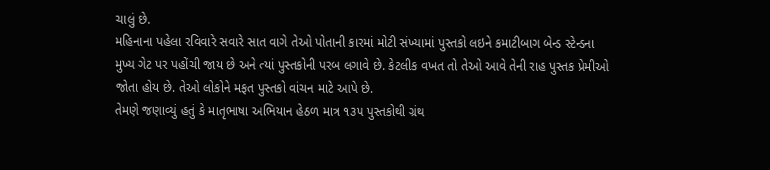ચાલું છે.
મહિનાના પહેલા રવિવારે સવારે સાત વાગે તેઓ પોતાની કારમાં મોટી સંખ્યામાં પુસ્તકો લઇને કમાટીબાગ બેન્ડ સ્ટેન્ડના મુખ્ય ગેટ પર પહોંચી જાય છે અને ત્યાં પુસ્તકોની પરબ લગાવે છે. કેટલીક વખત તો તેઓ આવે તેની રાહ પુસ્તક પ્રેમીઓ જોતા હોય છે. તેઓ લોકોને મફત પુસ્તકો વાંચન માટે આપે છે.
તેમણે જણાવ્યું હતું કે માતૃભાષા અભિયાન હેઠળ માત્ર ૧૩૫ પુસ્તકોથી ગ્રંથ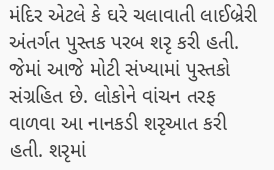મંદિર એટલે કે ઘરે ચલાવાતી લાઈબ્રેરી અંતર્ગત પુસ્તક પરબ શરૃ કરી હતી. જેમાં આજે મોટી સંખ્યામાં પુસ્તકો સંગ્રહિત છે. લોકોને વાંચન તરફ વાળવા આ નાનકડી શરૃઆત કરી હતી. શરૃમાં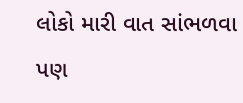લોકો મારી વાત સાંભળવા પણ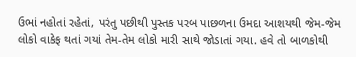ઉભાં નહોતાં રહેતાં, પરંતુ પછીથી પુસ્તક પરબ પાછળના ઉમદા આશયથી જેમ-જેમ લોકો વાકેફ થતાં ગયાં તેમ-તેમ લોકો મારી સાથે જોડાતાં ગયા. હવે તો બાળકોથી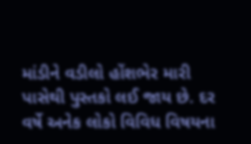માંડીને વડીલો હોંશભેર મારી પાસેથી પુસ્તકો લઈ જાય છે. દર વર્ષે અનેક લોકો વિવિધ વિષયના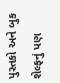પુસ્તકો અને બુક શેલ્ફનું પણ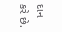દાન કરે છે.